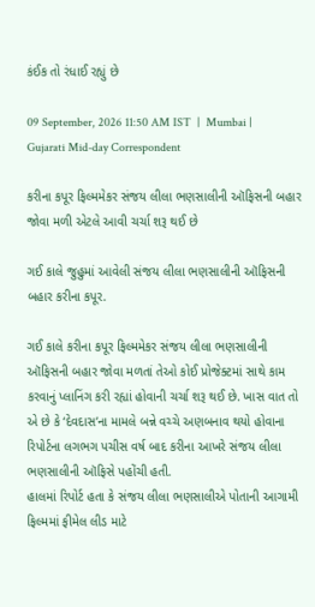કંઈક તો રંધાઈ રહ્યું છે

09 September, 2026 11:50 AM IST  |  Mumbai | Gujarati Mid-day Correspondent

કરીના કપૂર ફિલ્મમેકર સંજય લીલા ભણસાલીની ઑફિસની બહાર જોવા મળી એટલે આવી ચર્ચા શરૂ થઈ છે

ગઈ કાલે જુહુમાં આવેલી સંજય લીલા ભણસાલીની ઑફિસની બહાર કરીના કપૂર.

ગઈ કાલે કરીના કપૂર ફિલ્મમેકર સંજય લીલા ભણસાલીની ઑફિસની બહાર જોવા મળતાં તેઓ કોઈ પ્રોજેક્ટમાં સાથે કામ કરવાનું પ્લાનિંગ કરી રહ્યાં હોવાની ચર્ચા શરૂ થઈ છે. ખાસ વાત તો એ છે કે ‘દેવદાસ’ના મામલે બન્ને વચ્ચે અણબનાવ થયો હોવાના રિપોર્ટના લગભગ પચીસ વર્ષ બાદ કરીના આખરે સંજય લીલા ભણસાલીની ઑફિસે પહોંચી હતી.
હાલમાં રિપોર્ટ હતા કે સંજય લીલા ભણસાલીએ પોતાની આગામી ફિલ્મમાં ફીમેલ લીડ માટે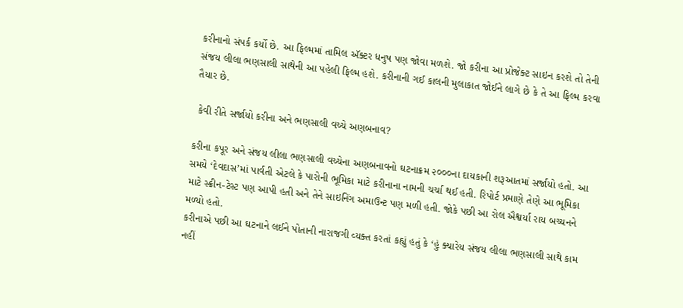કરીનાનો સંપર્ક કર્યો છે. આ ફિલ્મમાં તામિલ ઍક્ટર ધનુષ પણ જોવા મળશે. જો કરીના આ પ્રોજેક્ટ સાઇન કરશે તો તેની સંજય લીલા ભણસાલી સાથેની આ પહેલી ફિલ્મ હશે. કરીનાની ગઈ કાલની મુલાકાત જોઈને લાગે છે કે તે આ ફિલ્મ કરવા તૈયાર છે.

 કેવી રીતે સર્જાયો કરીના અને ભણસાલી વચ્ચે અણબનાવ?

કરીના કપૂર અને સંજય લીલા ભણસાલી વચ્ચેના અણબનાવનો ઘટનાક્રમ ૨૦૦૦ના દાયકાની શરૂઆતમાં સર્જાયો હતો. આ સમયે ‘દેવદાસ’માં પાર્વતી એટલે કે પારોની ભૂમિકા માટે કરીનાના નામની ચર્ચા થઈ હતી. રિપોર્ટ પ્રમાણે તેણે આ ભૂમિકા માટે સ્ક્રીન-ટેસ્ટ પણ આપી હતી અને તેને સાઇનિંગ અમાઉન્ટ પણ મળી હતી. જોકે પછી આ રોલ ઐશ્વર્યા રાય બચ્ચનને મળ્યો હતો.
કરીનાએ પછી આ ઘટનાને લઈને પોતાની નારાજગી વ્યક્ત કરતાં કહ્યું હતું કે ‘હું ક્યારેય સંજય લીલા ભણસાલી સાથે કામ નહીં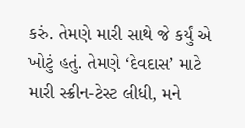કરું. તેમણે મારી સાથે જે કર્યું એ ખોટું હતું. તેમણે ‘દેવદાસ’ માટે મારી સ્ક્રીન-ટેસ્ટ લીધી, મને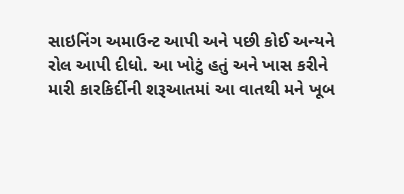સાઇનિંગ અમાઉન્ટ આપી અને પછી કોઈ અન્યને રોલ આપી દીધો. આ ખોટું હતું અને ખાસ કરીને મારી કારકિર્દીની શરૂઆતમાં આ વાતથી મને ખૂબ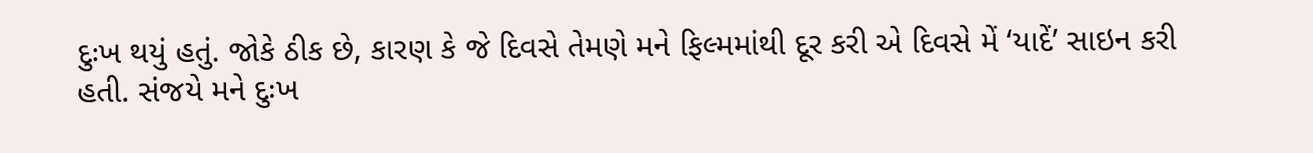દુઃખ થયું હતું. જોકે ઠીક છે, કારણ કે જે દિવસે તેમણે મને ફિલ્મમાંથી દૂર કરી એ દિવસે મેં ‘યાદેં’ સાઇન કરી હતી. સંજયે મને દુઃખ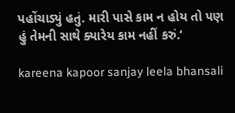પહોંચાડ્યું હતું. મારી પાસે કામ ન હોય તો પણ હું તેમની સાથે ક્યારેય કામ નહીં કરું.’

kareena kapoor sanjay leela bhansali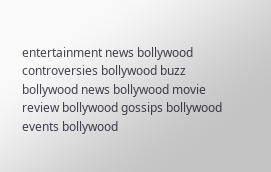entertainment news bollywood controversies bollywood buzz bollywood news bollywood movie review bollywood gossips bollywood events bollywood